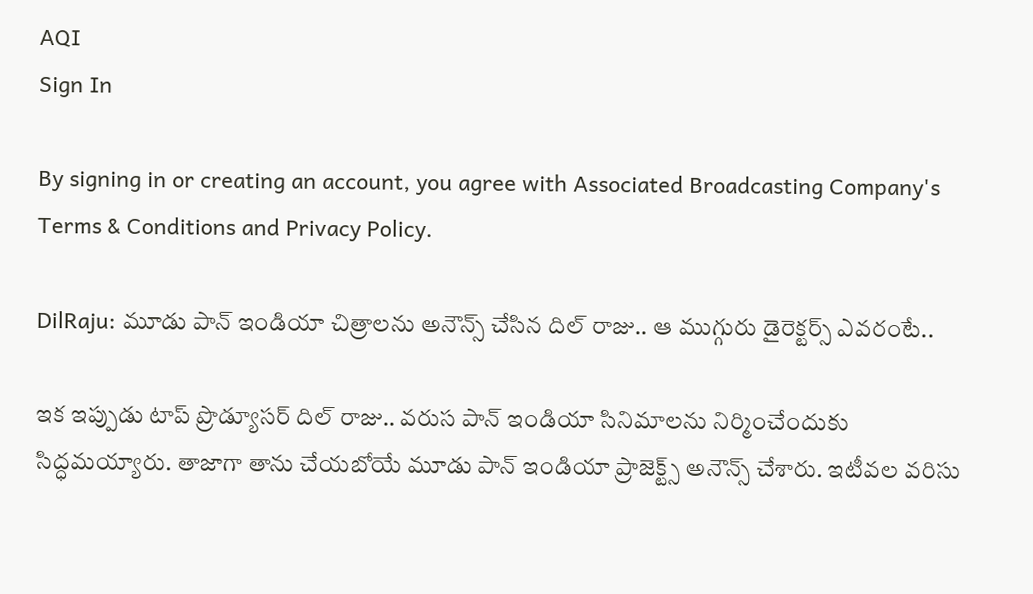AQI
Sign In

By signing in or creating an account, you agree with Associated Broadcasting Company's Terms & Conditions and Privacy Policy.

DilRaju: మూడు పాన్ ఇండియా చిత్రాలను అనౌన్స్ చేసిన దిల్ రాజు.. ఆ ముగ్గురు డైరెక్టర్స్ ఎవరంటే..

ఇక ఇప్పుడు టాప్ ప్రొడ్యూసర్ దిల్ రాజు.. వరుస పాన్ ఇండియా సినిమాలను నిర్మించేందుకు సిద్ధమయ్యారు. తాజాగా తాను చేయబోయే మూడు పాన్ ఇండియా ప్రాజెక్ట్స్ అనౌన్స్ చేశారు. ఇటీవల వరిసు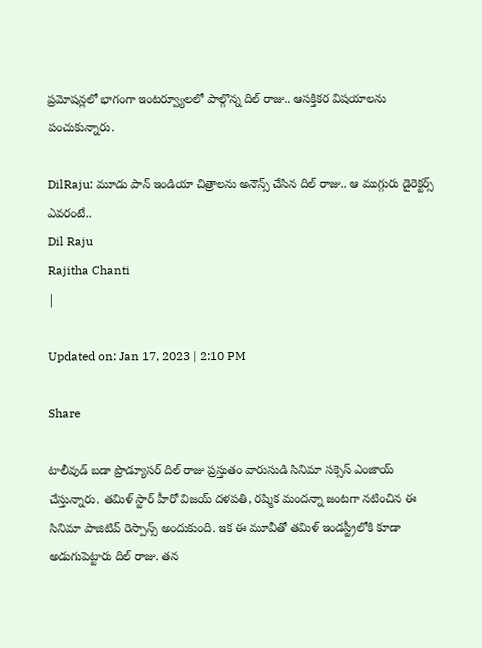ప్రమోషన్లలో భాగంగా ఇంటర్వ్యూలలో పాల్గొన్న దిల్ రాజు.. ఆసక్తికర విషయాలను పంచుకున్నారు.

DilRaju: మూడు పాన్ ఇండియా చిత్రాలను అనౌన్స్ చేసిన దిల్ రాజు.. ఆ ముగ్గురు డైరెక్టర్స్ ఎవరంటే..
Dil Raju
Rajitha Chanti
|

Updated on: Jan 17, 2023 | 2:10 PM

Share

టాలీవుడ్ బడా ప్రొడ్యూసర్ దిల్ రాజు ప్రస్తుతం వారుసుడి సినిమా సక్సెస్ ఎంజాయ్ చేస్తున్నారు. తమిళ్ స్టార్ హీరో విజయ్ దళపతి, రష్మిక మందన్నా జంటగా నటించిన ఈ సినిమా పాజిటివ్ రెస్పాన్స్ అందుకుంది. ఇక ఈ మూవీతో తమిళ్ ఇండస్ట్రీలోకి కూడా అడుగుపెట్టారు దిల్ రాజు. తన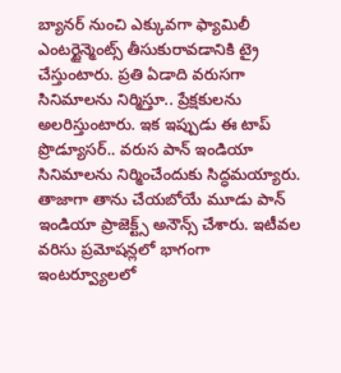బ్యానర్ నుంచి ఎక్కువగా ఫ్యామిలీ ఎంటర్టైన్మెంట్స్ తీసుకురావడానికి ట్రై చేస్తుంటారు. ప్రతి ఏడాది వరుసగా సినిమాలను నిర్మిస్తూ.. ప్రేక్షకులను అలరిస్తుంటారు. ఇక ఇప్పుడు ఈ టాప్ ప్రొడ్యూసర్.. వరుస పాన్ ఇండియా సినిమాలను నిర్మించేందుకు సిద్ధమయ్యారు. తాజాగా తాను చేయబోయే మూడు పాన్ ఇండియా ప్రాజెక్ట్స్ అనౌన్స్ చేశారు. ఇటీవల వరిసు ప్రమోషన్లలో భాగంగా ఇంటర్వ్యూలలో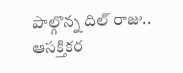పాల్గొన్న దిల్ రాజు.. ఆసక్తికర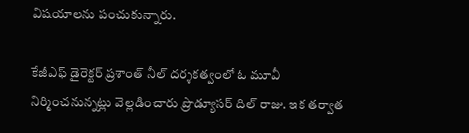విషయాలను పంచుకున్నారు.

కేజీఎఫ్ డైరెక్టర్ ప్రశాంత్ నీల్ దర్శకత్వంలో ఓ మూవీ నిర్మించనున్నట్లు వెల్లడించారు ప్రొడ్యూసర్ దిల్ రాజు. ఇక తర్వాత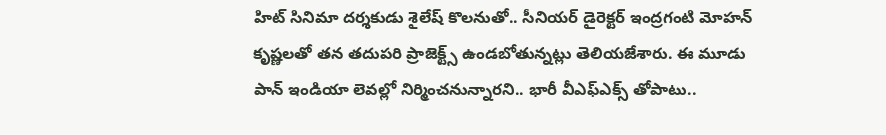హిట్ సినిమా దర్శకుడు శైలేష్ కొలనుతో.. సీనియర్ డైరెక్టర్ ఇంద్రగంటి మోహన్ కృష్ణలతో తన తదుపరి ప్రాజెక్ట్స్ ఉండబోతున్నట్లు తెలియజేశారు. ఈ మూడు పాన్ ఇండియా లెవల్లో నిర్మించనున్నారని.. భారీ వీఎఫ్ఎక్స్ తోపాటు..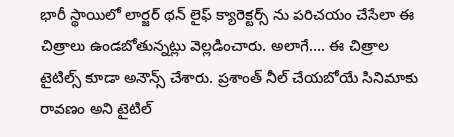భారీ స్థాయిలో లార్జర్ థన్ లైఫ్ క్యారెక్టర్స్ ను పరిచయం చేసేలా ఈ చిత్రాలు ఉండబోతున్నట్లు వెల్లడించారు. అలాగే…. ఈ చిత్రాల టైటిల్స్ కూడా అనౌన్స్ చేశారు. ప్రశాంత్ నీల్ చేయబోయే సినిమాకు రావణం అని టైటిల్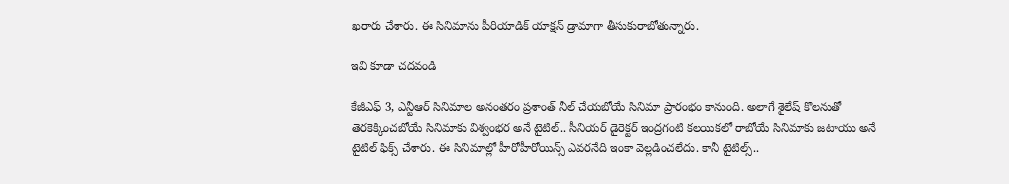ఖరారు చేశారు. ఈ సినిమాను పీరియాడిక్ యాక్షన్ డ్రామాగా తీసుకురాబోతున్నారు.

ఇవి కూడా చదవండి

కేజీఎఫ్ 3, ఎన్టీఆర్ సినిమాల అనంతరం ప్రశాంత్ నీల్ చేయబోయే సినిమా ప్రారంభం కానుంది. అలాగే శైలేష్ కొలనుతో తెరకెక్కించబోయే సినిమాకు విశ్వంభర అనే టైటిల్.. సీనియర్ డైరెక్టర్ ఇంద్రగంటి కలయికలో రాబోయే సినిమాకు జటాయు అనే టైటిల్ ఫిక్స్ చేశారు. ఈ సినిమాల్లో హీరోహీరోయిన్స్ ఎవరనేది ఇంకా వెల్లడించలేదు. కానీ టైటిల్స్..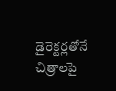డైరెక్టర్లతోనే చిత్రాలపై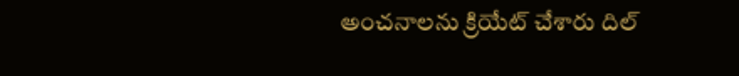అంచనాలను క్రియేట్ చేశారు దిల్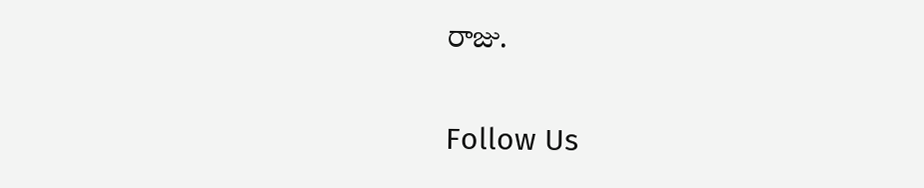రాజు.

Follow Us